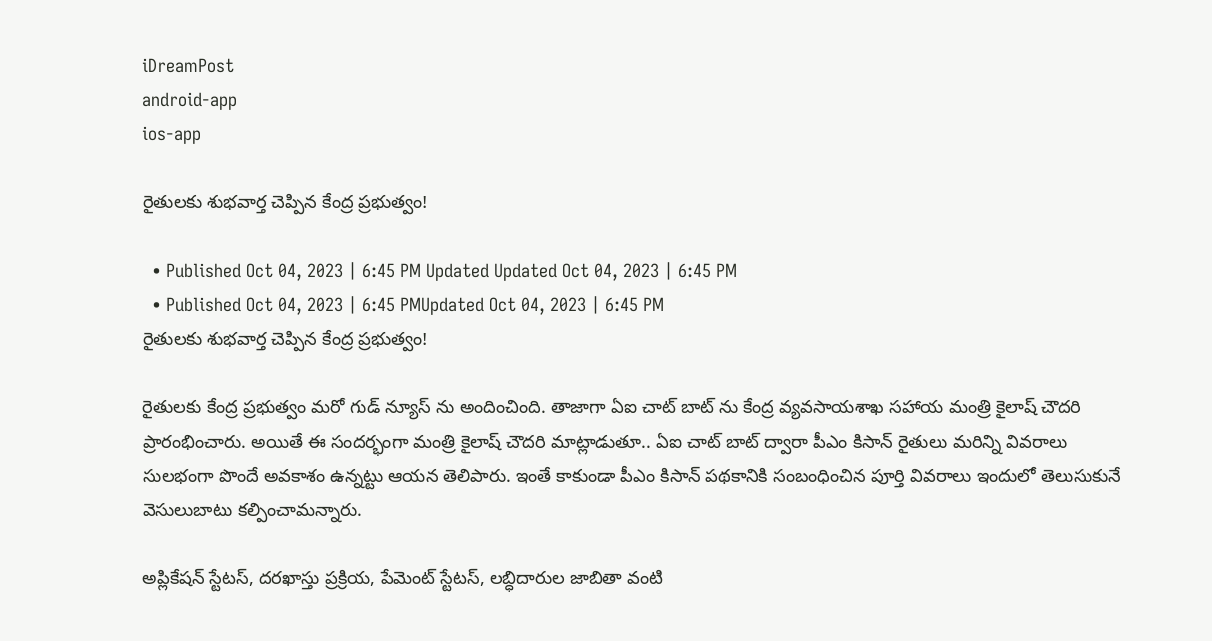iDreamPost
android-app
ios-app

రైతులకు శుభవార్త చెప్పిన కేంద్ర ప్రభుత్వం!

  • Published Oct 04, 2023 | 6:45 PM Updated Updated Oct 04, 2023 | 6:45 PM
  • Published Oct 04, 2023 | 6:45 PMUpdated Oct 04, 2023 | 6:45 PM
రైతులకు శుభవార్త చెప్పిన కేంద్ర ప్రభుత్వం!

రైతులకు కేంద్ర ప్రభుత్వం మరో గుడ్ న్యూస్ ను అందించింది. తాజాగా ఏఐ చాట్ బాట్ ను కేంద్ర వ్యవసాయశాఖ సహాయ మంత్రి కైలాష్ చౌదరి ప్రారంభించారు. అయితే ఈ సందర్భంగా మంత్రి కైలాష్ చౌదరి మాట్లాడుతూ.. ఏఐ చాట్ బాట్ ద్వారా పీఎం కిసాన్ రైతులు మరిన్ని వివరాలు సులభంగా పొందే అవకాశం ఉన్నట్టు ఆయన తెలిపారు. ఇంతే కాకుండా పీఎం కిసాన్ పథకానికి సంబంధించిన పూర్తి వివరాలు ఇందులో తెలుసుకునే వెసులుబాటు కల్పించామన్నారు.

అప్లికేషన్ స్టేటస్, దరఖాస్తు ప్రక్రియ, పేమెంట్ స్టేటస్, లబ్ధిదారుల జాబితా వంటి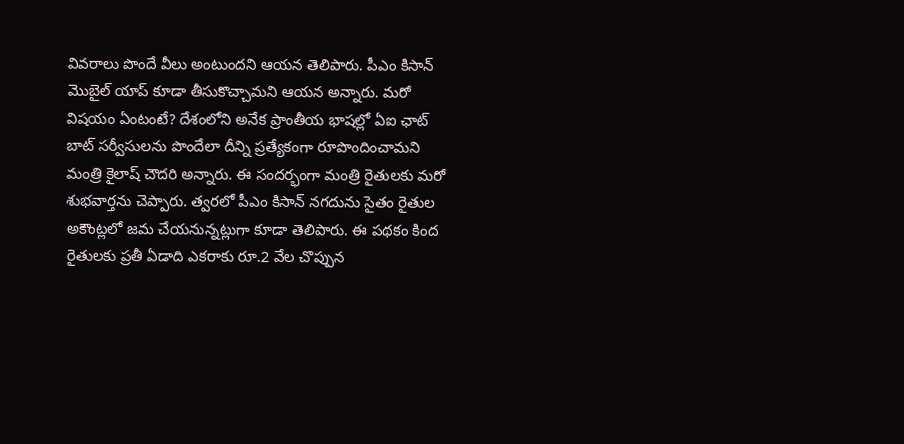వివరాలు పొందే వీలు అంటుందని ఆయన తెలిపారు. పీఎం కిసాన్ మొబైల్ యాప్ కూడా తీసుకొచ్చామని ఆయన అన్నారు. మరో విషయం ఏంటంటే? దేశంలోని అనేక ప్రాంతీయ భాషల్లో ఏఐ ఛాట్ బాట్ సర్వీసులను పొందేలా దీన్ని ప్రత్యేకంగా రూపొందించామని మంత్రి కైలాష్ చౌదరి అన్నారు. ఈ సందర్భంగా మంత్రి రైతులకు మరో శుభవార్తను చెప్పారు. త్వరలో పీఎం కిసాన్ నగదును సైతం రైతుల అకౌంట్లలో జమ చేయనున్నట్లుగా కూడా తెలిపారు. ఈ పథకం కింద రైతులకు ప్రతీ ఏడాది ఎకరాకు రూ.2 వేల చొప్పున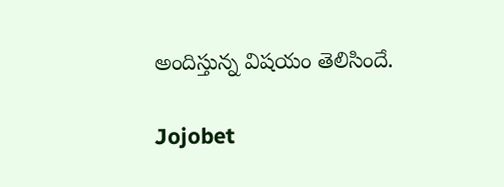అందిస్తున్న విషయం తెలిసిందే.

Jojobet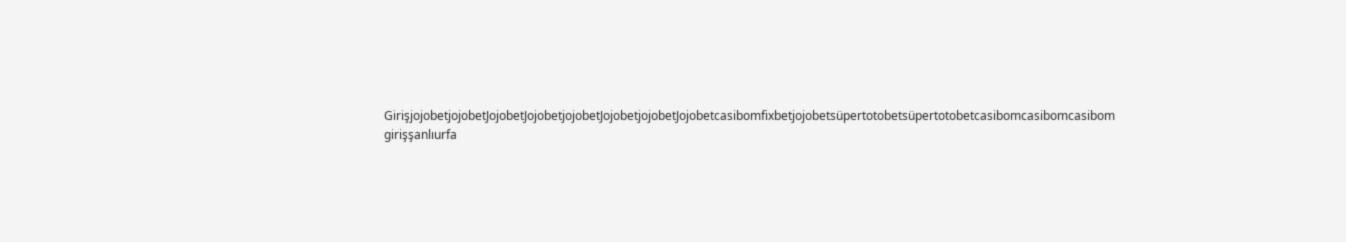GirişjojobetjojobetJojobetJojobetjojobetJojobetjojobetJojobetcasibomfixbetjojobetsüpertotobetsüpertotobetcasibomcasibomcasibom girişşanlıurfa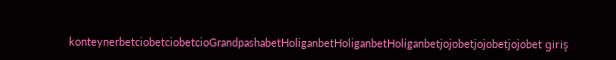konteynerbetciobetciobetcioGrandpashabetHoliganbetHoliganbetHoliganbetjojobetjojobetjojobet giriş